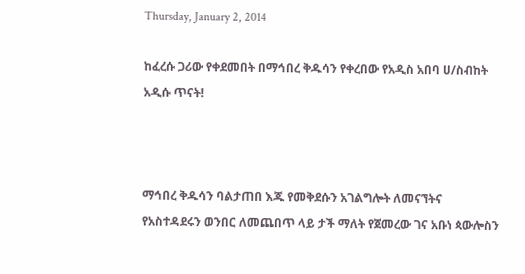Thursday, January 2, 2014

ከፈረሱ ጋሪው የቀደመበት በማኅበረ ቅዱሳን የቀረበው የአዲስ አበባ ሀ/ስብከት አዲሱ ጥናት!



ማኅበረ ቅዱሳን ባልታጠበ እጁ የመቅደሱን አገልግሎት ለመናኘትና የአስተዳደሩን ወንበር ለመጨበጥ ላይ ታች ማለት የጀመረው ገና አቡነ ጳውሎስን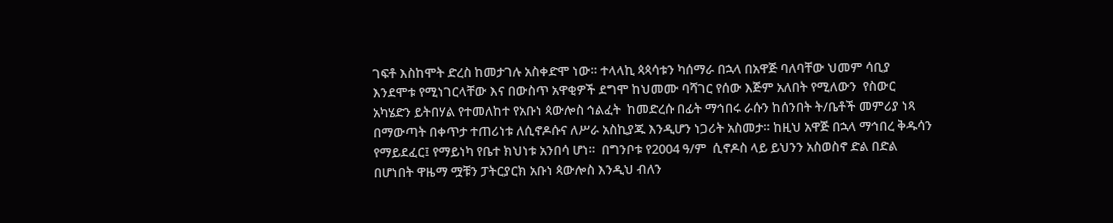ገፍቶ እስከሞት ድረስ ከመታገሉ አስቀድሞ ነው። ተላላኪ ጳጳሳቱን ካሰማራ በኋላ በአዋጅ ባለባቸው ህመም ሳቢያ እንደሞቱ የሚነገርላቸው እና በውስጥ አዋቂዎች ደግሞ ከህመሙ ባሻገር የሰው እጅም አለበት የሚለውን  የስውር አካሄድን ይትበሃል የተመለከተ የአቡነ ጳውሎስ ኅልፈት  ከመድረሱ በፊት ማኅበሩ ራሱን ከሰንበት ት/ቤቶች መምሪያ ነጻ በማውጣት በቀጥታ ተጠሪነቱ ለሲኖዶሱና ለሥራ አስኪያጁ እንዲሆን ነጋሪት አስመታ። ከዚህ አዋጅ በኋላ ማኅበረ ቅዱሳን የማይደፈር፤ የማይነካ የቤተ ክህነቱ አንበሳ ሆነ።  በግንቦቱ የ2004 ዓ/ም  ሲኖዶስ ላይ ይህንን አስወስኖ ድል በድል በሆነበት ዋዜማ ሟቹን ፓትርያርክ አቡነ ጳውሎስ እንዲህ ብለን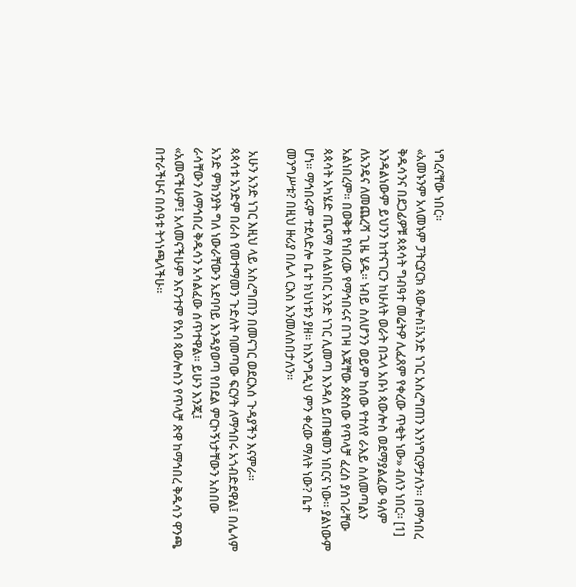ነግረናቸው ነበር።
«አመኑንም አላመኑም ፓትርያርክ ጳውሎስ፤አንድ ነገር አስረግጠን እንነግርዎታለን። በማኅበረ ቅዱሳንና በደጋፊዎቹ ጳጳሳት ግብዓተ መሬትዎ ሊፈጸም የቀረው ጥቂት ነው» ብለን ነበር። [1]
እንዳልነውም ይህንን ከተናገርን ከሁለት ወራት በኋላ አቡነ ጳውሎስ ወደማያልፈው ዓለም ለአንዴና ለመጨረሻ ጊዜ ሄዱ። ነብይ ስለሆንን ወይም ከሰው የተለየ ራእይ ስለመጣልን አልነበረም። በወቅቱ የነበረው የማኅበሩና በገዛ እጃቸው ጰጵሰው የጥላቻ ፈረስ ያሰገራቸው ጳጳሳት አካሄድ ጤናማ ስላልነበር አንድ ነገር ሊመጣ እንዳለ ይጠቁመን ነበርና ነው። ያልነውም ሆነ። ማኅበሩም ተደላድሎ ቤተ ክህነቱን ያዘ። ከእንግዲህ ምን ቀረው ማለት ነው? ቤተ መንግሥቱ? በዚህ ዙሪያ በሌላ ርእስ እንመለስበታለን።

 አሁን አንድ ነገር እዚህ ላይ አስረግጠን በመናገር ወደርእሰ ጉዳያችን እናምራ።
ጳጳሳቱ አንድም በራስ የመተማመን ጉድለት ባመጣው ፍርሃት ለማኅበሩ አጎብድደዋል፤ በሌላም አንድ ምክንያት ግለ ነውራቸውን አደባባይ እንዳያወጣ የበደል ምርኮኝነታቸውን አስበው ራሳቸውን ለማኅበረ ቅዱሳን አሳልፈው ሰጥተዋል። ይሁን እንጂ፤
«አመናችሁም፤ አላመናችሁም እናንተም የአባ ጳውሎስን የጥላቻ ጽዋ ከማኅበረ ቅዱሳን ዋንጫ በተራችሁና በሰዓቱ ትጎነጫላችሁ።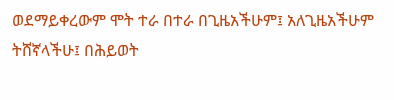ወደማይቀረውም ሞት ተራ በተራ በጊዜአችሁም፤ አለጊዜአችሁም ትሸኛላችሁ፤ በሕይወት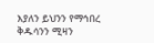እያለን ይህንን የማኅበረ ቅዱሳንን ሚዛን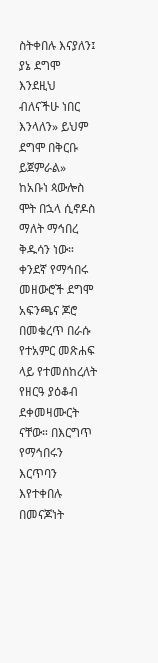ስትቀበሉ እናያለን፤ ያኔ ደግሞ እንደዚህ ብለናችሁ ነበር እንላለን» ይህም ደግሞ በቅርቡ ይጀምራል»
ከአቡነ ጳውሎስ ሞት በኋላ ሲኖዶስ ማለት ማኅበረ ቅዱሳን ነው። ቀንደኛ የማኅበሩ መዘውሮች ደግሞ አፍንጫና ጆሮ በመቁረጥ በራሱ የተአምር መጽሐፍ ላይ የተመሰከረለት የዘርዓ ያዕቆብ ደቀመዛሙርት ናቸው። በእርግጥ የማኅበሩን እርጥባን እየተቀበሉ በመናጆነት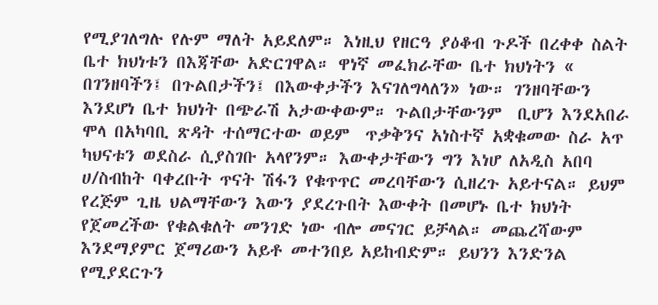የሚያገለግሉ የሉም ማለት አይደለም። እነዚህ የዘርዓ ያዕቆብ ጉዶች በረቀቀ ስልት ቤተ ክህነቱን በእጃቸው አድርገዋል። ዋነኛ መፈክራቸው ቤተ ክህነትን « በገንዘባችን፤ በጉልበታችን፤ በእውቀታችን እናገለግላለን» ነው። ገንዘባቸውን  እንደሆነ ቤተ ክህነት በጭራሽ አታውቀውም። ጉልበታቸውንም  ቢሆን እንደአበራ ሞላ በአካባቢ ጽዳት ተሰማርተው ወይም  ጥቃቅንና አነስተኛ አቋቁመው ስራ አጥ ካህናቱን ወደስራ ሲያስገቡ አላየንም። እውቀታቸውን ግን እነሆ ለአዲስ አበባ ሀ/ስብከት ባቀረቡት ጥናት ሽፋን የቁጥጥር መረባቸውን ሲዘረጉ አይተናል። ይህም የረጅም ጊዜ ህልማቸውን እውን ያደረጉበት እውቀት በመሆኑ ቤተ ክህነት የጀመረችው የቁልቁለት መንገድ ነው ብሎ መናገር ይቻላል። መጨረሻውም እንደማያምር ጀማሪውን አይቶ መተንበይ አይከብድም። ይህንን እንድንል የሚያደርጉን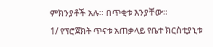ምክንያቶች አሉ። በጥቂቱ እንያቸው።
1/ የፕሮጀክት ጥናቱ አጠቃላይ የቤተ ክርስቲያኒቱ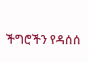ችግሮችን የዳሰሰ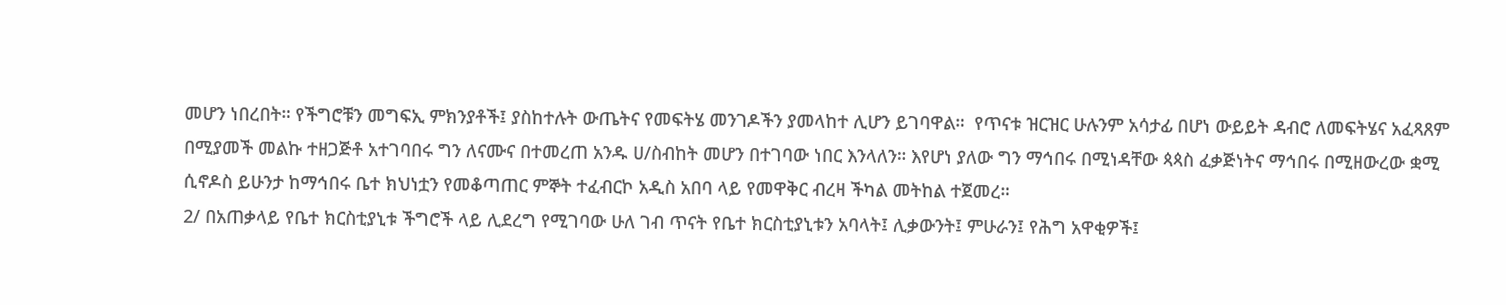መሆን ነበረበት። የችግሮቹን መግፍኢ ምክንያቶች፤ ያስከተሉት ውጤትና የመፍትሄ መንገዶችን ያመላከተ ሊሆን ይገባዋል።  የጥናቱ ዝርዝር ሁሉንም አሳታፊ በሆነ ውይይት ዳብሮ ለመፍትሄና አፈጻጸም በሚያመች መልኩ ተዘጋጅቶ አተገባበሩ ግን ለናሙና በተመረጠ አንዱ ሀ/ስብከት መሆን በተገባው ነበር እንላለን። እየሆነ ያለው ግን ማኅበሩ በሚነዳቸው ጳጳስ ፈቃጅነትና ማኅበሩ በሚዘውረው ቋሚ ሲኖዶስ ይሁንታ ከማኅበሩ ቤተ ክህነቷን የመቆጣጠር ምኞት ተፈብርኮ አዲስ አበባ ላይ የመዋቅር ብረዛ ችካል መትከል ተጀመረ።
2/ በአጠቃላይ የቤተ ክርስቲያኒቱ ችግሮች ላይ ሊደረግ የሚገባው ሁለ ገብ ጥናት የቤተ ክርስቲያኒቱን አባላት፤ ሊቃውንት፤ ምሁራን፤ የሕግ አዋቂዎች፤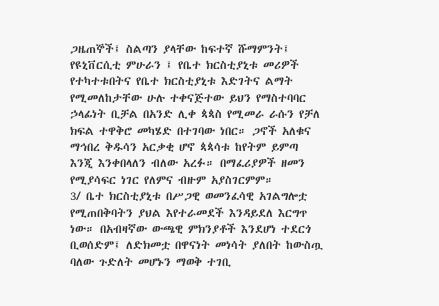ጋዜጠኞች፤ ስልጣን ያላቸው ከፍተኛ ሹማምንት፤ የዩኒቨርሲቲ ምሁራን ፤ የቤተ ክርስቲያኒቱ መሪዎች የተካተቱበትና የቤተ ክርስቲያኒቱ እድገትና ልማት የሚመለከታቸው ሁሉ ተቀናጅተው ይህን የማስተባባር ኃላፊነት ቢቻል በአንድ ሊቀ ጳጳስ የሚመራ ራሱን የቻለ ክፍል ተዋቅሮ መካሄድ በተገባው ነበር። ጋኖች አለቁና ማኅበረ ቅዱሳን አርቃቂ ሆኖ ጳጳሳቱ ከየትም ይምጣ እንጂ እንቀበላለን ብለው አረፉ። በማፈሪያዎች ዘመን የሚያሳፍር ነገር የለምና ብዙም አያስገርምም።
3/ ቤተ ክርስቲያኒቱ በሥጋዊ ወመንፈሳዊ አገልግሎቷ የሚጠበቅባትን ያህል እየተራመደች እንዳይደለ እርግጥ ነው። በአብዛኛው ውጫዊ ምክንያቶች እንደሆነ ተደርጎ ቢወሰድም፤ ለድክመቷ በዋናነት መነሳት ያለበት ከውስጧ ባለው ጉድለት መሆኑን ማወቅ ተገቢ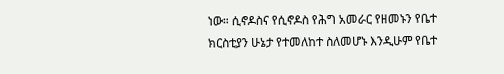ነው። ሲኖዶስና የሲኖዶስ የሕግ አመራር የዘመኑን የቤተ ክርስቲያን ሁኔታ የተመለከተ ስለመሆኑ እንዲሁም የቤተ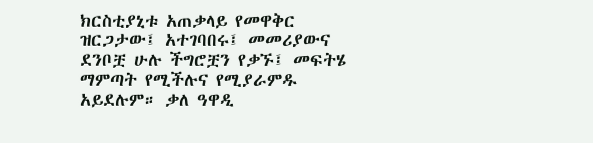ክርስቲያኒቱ አጠቃላይ የመዋቅር ዝርጋታው፤ አተገባበሩ፤ መመሪያውና ደንቦቿ ሁሉ ችግሮቿን የቃኙ፤ መፍትሄ ማምጣት የሚችሉና የሚያራምዱ አይደሉም። ቃለ ዓዋዲ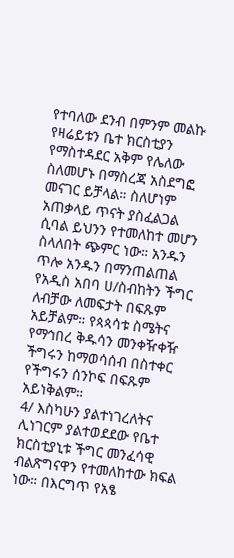የተባለው ደንብ በምንም መልኩ የዛሬይቱን ቤተ ክርስቲያን የማስተዳደር አቅም የሌለው ስለመሆኑ በማስረጃ አስደግፎ መናገር ይቻላል። ስለሆነም አጠቃላይ ጥናት ያስፈልጋል ሲባል ይህንን የተመለከተ መሆን ስላለበት ጭምር ነው። አንዱን ጥሎ አንዱን በማንጠልጠል የአዲስ አበባ ሀ/ስብከትን ችግር ለብቻው ለመፍታት በፍጹም አይቻልም። የጳጳሳቱ ስሜትና የማኅበረ ቅዱሳን መንቀዥቀዥ ችግሩን ከማወሳሰብ በስተቀር የችግሩን ሰንኮፍ በፍጹም አይነቅልም።
4/ እስካሁን ያልተነገረለትና ሊነገርም ያልተወደደው የቤተ ክርስቲያኒቱ ችግር መንፈሳዊ ብልጽግናዋን የተመለከተው ክፍል ነው። በእርግጥ የአፄ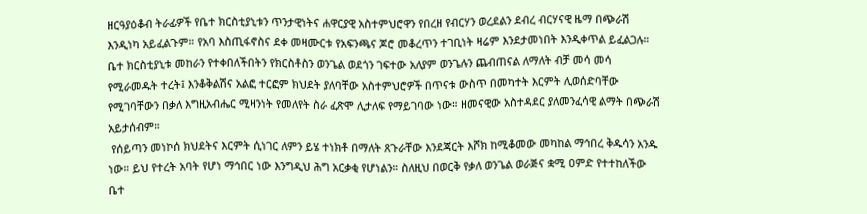ዘርዓያዕቆብ ትራፊዎች የቤተ ክርስቲያኒቱን ጥንታዊነትና ሐዋርያዊ አስተምህሮዋን የበረዘ የብርሃን ወረደልን ደብረ ብርሃናዊ ዜማ በጭራሽ እንዲነካ አይፈልጉም። የአባ እስጢፋኖስና ደቀ መዛሙርቱ የአፍንጫና ጆሮ መቆረጥን ተገቢነት ዛሬም እንደታመነበት እንዲቀጥል ይፈልጋሉ። ቤተ ክርስቲያኒቱ መከራን የተቀበለችበትን የክርስቶስን ወንጌል ወደጎን ገፍተው አለያም ወንጌሉን ጨብጠናል ለማለት ብቻ መሳ መሳ የሚራመዱት ተረት፤ እንቆቅልሽና አልፎ ተርፎም ክህደት ያለባቸው አስተምህሮዎች በጥናቱ ውስጥ በመካተት እርምት ሊወሰድባቸው የሚገባቸውን በቃለ እግዚአብሔር ሚዛንነት የመለየት ስራ ፈጽሞ ሊታለፍ የማይገባው ነው። ዘመናዊው አስተዳደር ያለመንፈሳዊ ልማት በጭራሽ አይታሰብም።
 የሰይጣን መነኮሰ ክህደትና እርምት ሲነገር ለምን ይሄ ተነክቶ በማለት ጸጉራቸው እንደጃርት እሾክ ከሚቆመው መካከል ማኅበረ ቅዱሳን አንዱ ነው። ይህ የተረት አባት የሆነ ማኅበር ነው እንግዲህ ሕግ አርቃቂ የሆነልን። ስለዚህ በወርቅ የቃለ ወንጌል ወራጅና ቋሚ ዐምድ የተተከለችው ቤተ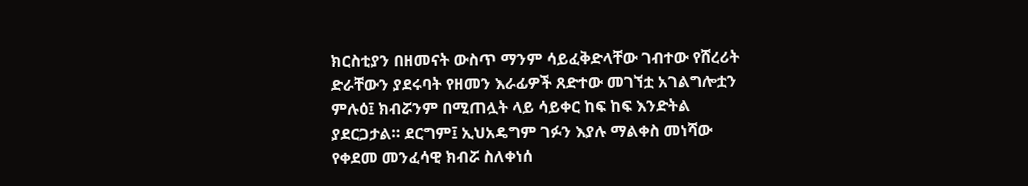ክርስቲያን በዘመናት ውስጥ ማንም ሳይፈቅድላቸው ገብተው የሸረሪት ድራቸውን ያደሩባት የዘመን እራፊዎች ጸድተው መገኘቷ አገልግሎቷን ምሉዕ፤ ክብሯንም በሚጠሏት ላይ ሳይቀር ከፍ ከፍ እንድትል ያደርጋታል። ደርግም፤ ኢህአዴግም ገፉን እያሉ ማልቀስ መነሻው የቀደመ መንፈሳዊ ክብሯ ስለቀነሰ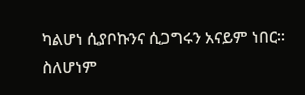ካልሆነ ሲያቦኩንና ሲጋግሩን አናይም ነበር።
ስለሆነም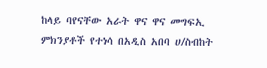ከላይ ባየናቸው አራት ዋና ዋና መግፍኢ ምክንያቶች የተነሳ በአዲስ አበባ ሀ/ስብከት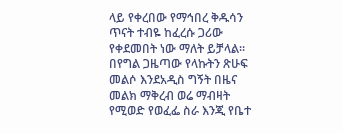ላይ የቀረበው የማኅበረ ቅዱሳን ጥናት ተብዬ ከፈረሱ ጋሪው የቀደመበት ነው ማለት ይቻላል። በየግል ጋዜጣው የላኩትን ጽሁፍ መልሶ እንደአዲስ ግኝት በዜና መልክ ማቅረብ ወሬ ማብዛት የሚወድ የወፈፌ ስራ እንጂ የቤተ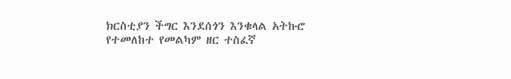ክርስቲያን ችግር እንደሰጎን እንቁላል አትኩሮ የተመለከተ የመልካም ዘር ተስፈኛ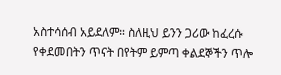አስተሳሰብ አይደለም። ስለዚህ ይንን ጋሪው ከፈረሱ የቀደመበትን ጥናት በየትም ይምጣ ቀልደኞችን ጥሎ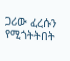ጋሪው ፈረሱን የሚጎትትበት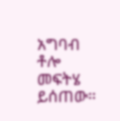አግባብ ቶሎ መፍትሄ ይሰጠው።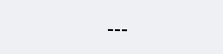---